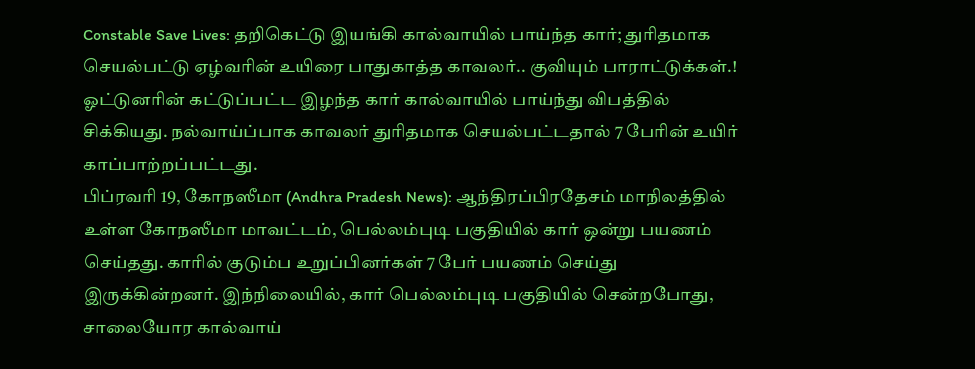Constable Save Lives: தறிகெட்டு இயங்கி கால்வாயில் பாய்ந்த கார்; துரிதமாக செயல்பட்டு ஏழ்வரின் உயிரை பாதுகாத்த காவலர்.. குவியும் பாராட்டுக்கள்.!
ஓட்டுனரின் கட்டுப்பட்ட இழந்த கார் கால்வாயில் பாய்ந்து விபத்தில் சிக்கியது. நல்வாய்ப்பாக காவலர் துரிதமாக செயல்பட்டதால் 7 பேரின் உயிர் காப்பாற்றப்பட்டது.
பிப்ரவரி 19, கோநஸீமா (Andhra Pradesh News): ஆந்திரப்பிரதேசம் மாநிலத்தில் உள்ள கோநஸீமா மாவட்டம், பெல்லம்புடி பகுதியில் கார் ஒன்று பயணம் செய்தது. காரில் குடும்ப உறுப்பினர்கள் 7 பேர் பயணம் செய்து இருக்கின்றனர். இந்நிலையில், கார் பெல்லம்புடி பகுதியில் சென்றபோது, சாலையோர கால்வாய்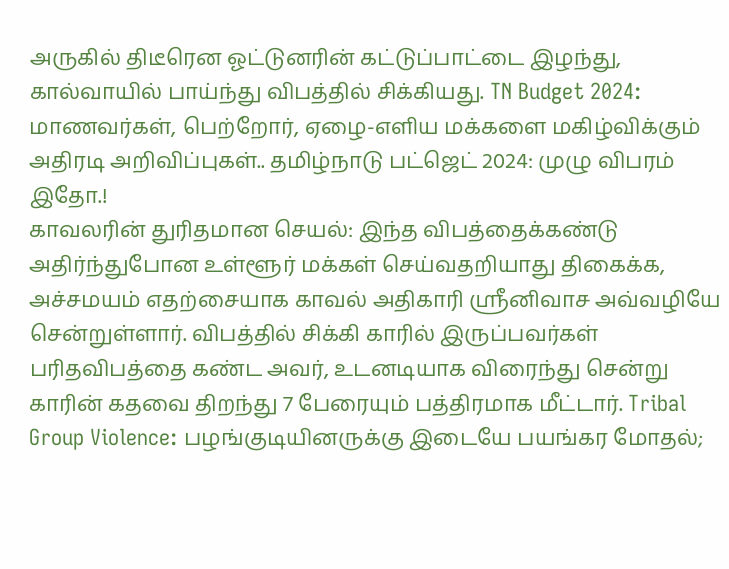அருகில் திடீரென ஓட்டுனரின் கட்டுப்பாட்டை இழந்து, கால்வாயில் பாய்ந்து விபத்தில் சிக்கியது. TN Budget 2024: மாணவர்கள், பெற்றோர், ஏழை-எளிய மக்களை மகிழ்விக்கும் அதிரடி அறிவிப்புகள்.. தமிழ்நாடு பட்ஜெட் 2024: முழு விபரம் இதோ.!
காவலரின் துரிதமான செயல்: இந்த விபத்தைக்கண்டு அதிர்ந்துபோன உள்ளூர் மக்கள் செய்வதறியாது திகைக்க, அச்சமயம் எதற்சையாக காவல் அதிகாரி ஸ்ரீனிவாச அவ்வழியே சென்றுள்ளார். விபத்தில் சிக்கி காரில் இருப்பவர்கள் பரிதவிபத்தை கண்ட அவர், உடனடியாக விரைந்து சென்று காரின் கதவை திறந்து 7 பேரையும் பத்திரமாக மீட்டார். Tribal Group Violence: பழங்குடியினருக்கு இடையே பயங்கர மோதல்;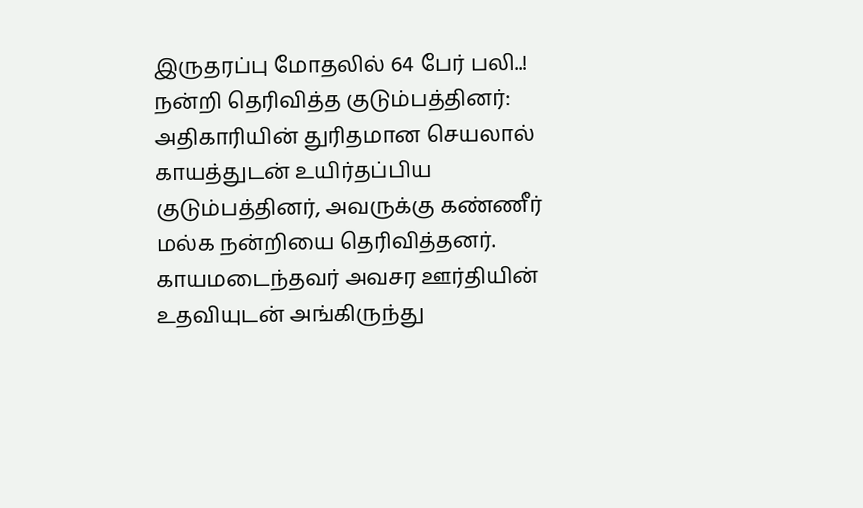இருதரப்பு மோதலில் 64 பேர் பலி..!
நன்றி தெரிவித்த குடும்பத்தினர்: அதிகாரியின் துரிதமான செயலால் காயத்துடன் உயிர்தப்பிய குடும்பத்தினர், அவருக்கு கண்ணீர் மல்க நன்றியை தெரிவித்தனர். காயமடைந்தவர் அவசர ஊர்தியின் உதவியுடன் அங்கிருந்து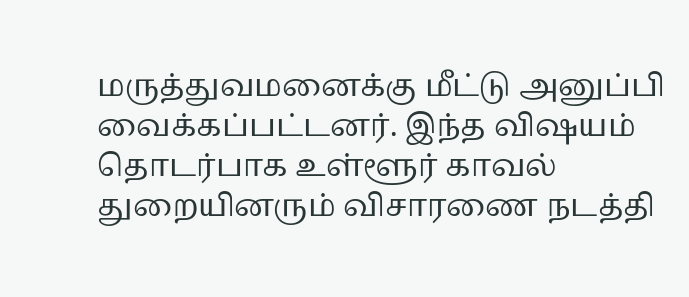மருத்துவமனைக்கு மீட்டு அனுப்பி வைக்கப்பட்டனர். இந்த விஷயம் தொடர்பாக உள்ளூர் காவல் துறையினரும் விசாரணை நடத்தி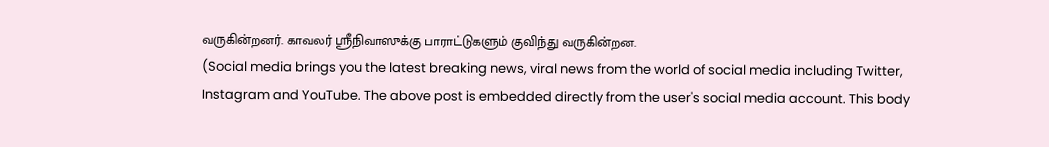வருகின்றனர். காவலர் ஸ்ரீநிவாஸுக்கு பாராட்டுகளும் குவிந்து வருகின்றன.
(Social media brings you the latest breaking news, viral news from the world of social media including Twitter, Instagram and YouTube. The above post is embedded directly from the user's social media account. This body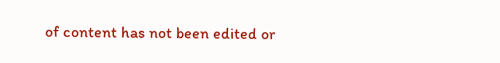of content has not been edited or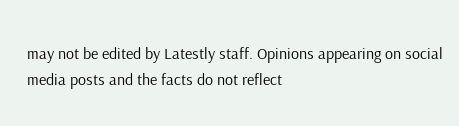may not be edited by Latestly staff. Opinions appearing on social media posts and the facts do not reflect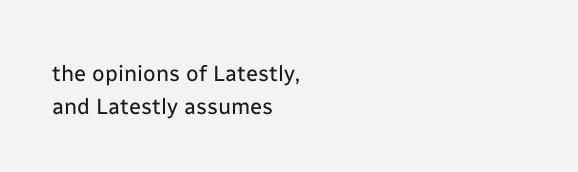the opinions of Latestly, and Latestly assumes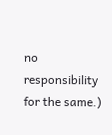no responsibility for the same.)